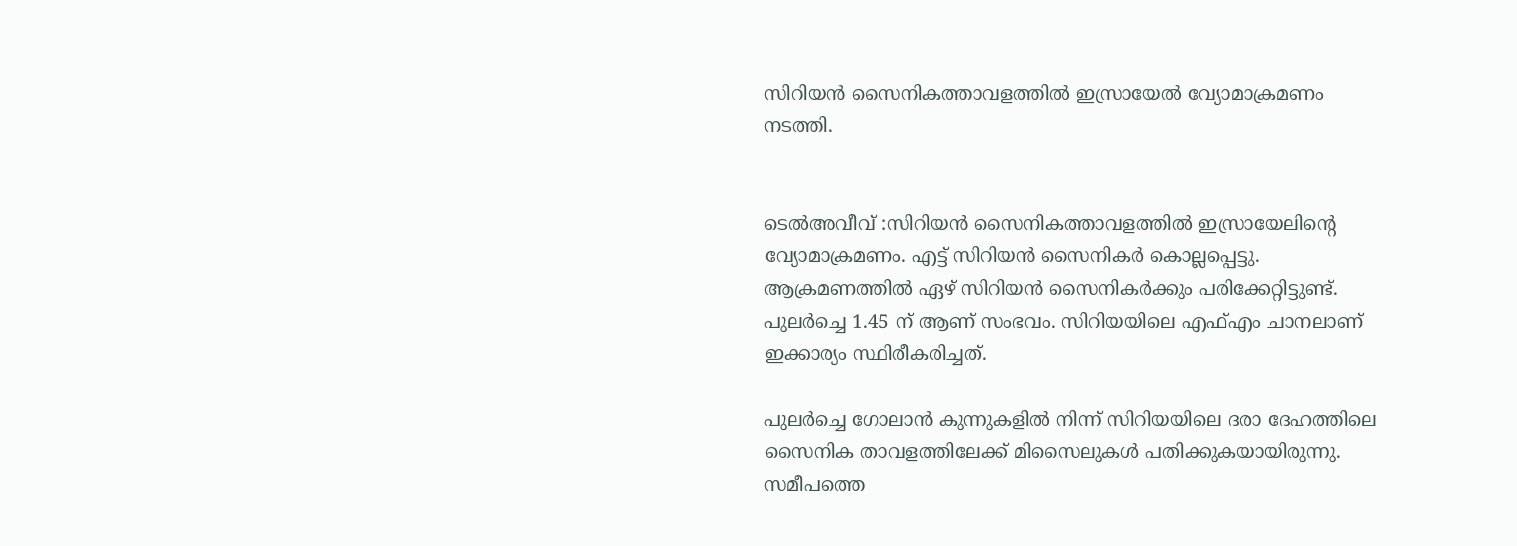സിറിയൻ സൈനികത്താവളത്തിൽ ഇസ്രായേൽ വ്യോമാക്രമണം നടത്തി.


ടെൽഅവീവ് :സിറിയന്‍ സൈനികത്താവളത്തില്‍ ഇസ്രായേലിന്റെ വ്യോമാക്രമണം. എട്ട് സിറിയന്‍ സൈനികര്‍ കൊല്ലപ്പെട്ടു. ആക്രമണത്തില്‍ ഏഴ് സിറിയന്‍ സൈനികര്‍ക്കും പരിക്കേറ്റിട്ടുണ്ട്. പുലര്‍ച്ചെ 1.45 ന് ആണ് സംഭവം. സിറിയയിലെ എഫ്എം ചാനലാണ് ഇക്കാര്യം സ്ഥിരീകരിച്ചത്.

പുലര്‍ച്ചെ ഗോലാന്‍ കുന്നുകളില്‍ നിന്ന് സിറിയയിലെ ദരാ ദേഹത്തിലെ സൈനിക താവളത്തിലേക്ക് മിസൈലുകള്‍ പതിക്കുകയായിരുന്നു. സമീപത്തെ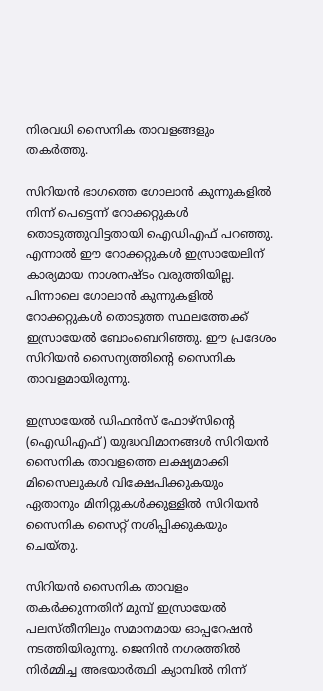നിരവധി സൈനിക താവളങ്ങളും തകര്‍ത്തു.

സിറിയന്‍ ഭാഗത്തെ ഗോലാന്‍ കുന്നുകളില്‍ നിന്ന് പെട്ടെന്ന് റോക്കറ്റുകള്‍ തൊടുത്തുവിട്ടതായി ഐഡിഎഫ് പറഞ്ഞു. എന്നാല്‍ ഈ റോക്കറ്റുകള്‍ ഇസ്രായേലിന് കാര്യമായ നാശനഷ്ടം വരുത്തിയില്ല. പിന്നാലെ ഗോലാന്‍ കുന്നുകളില്‍ റോക്കറ്റുകള്‍ തൊടുത്ത സ്ഥലത്തേക്ക് ഇസ്രായേല്‍ ബോംബെറിഞ്ഞു. ഈ പ്രദേശം സിറിയന്‍ സൈന്യത്തിന്റെ സൈനിക താവളമായിരുന്നു.

ഇസ്രായേല്‍ ഡിഫന്‍സ് ഫോഴ്സിന്റെ (ഐഡിഎഫ്) യുദ്ധവിമാനങ്ങള്‍ സിറിയന്‍ സൈനിക താവളത്തെ ലക്ഷ്യമാക്കി മിസൈലുകള്‍ വിക്ഷേപിക്കുകയും ഏതാനും മിനിറ്റുകള്‍ക്കുള്ളില്‍ സിറിയന്‍ സൈനിക സൈറ്റ് നശിപ്പിക്കുകയും ചെയ്തു.

സിറിയന്‍ സൈനിക താവളം തകര്‍ക്കുന്നതിന് മുമ്പ് ഇസ്രായേല്‍ പലസ്തീനിലും സമാനമായ ഓപ്പറേഷന്‍ നടത്തിയിരുന്നു. ജെനിന്‍ നഗരത്തില്‍ നിര്‍മ്മിച്ച അഭയാര്‍ത്ഥി ക്യാമ്പില്‍ നിന്ന്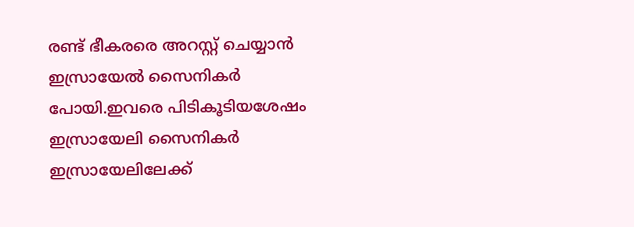രണ്ട് ഭീകരരെ അറസ്റ്റ് ചെയ്യാന്‍ ഇസ്രായേല്‍ സൈനികര്‍ പോയി.ഇവരെ പിടികൂടിയശേഷം ഇസ്രായേലി സൈനികര്‍ ഇസ്രായേലിലേക്ക്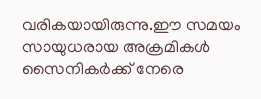വരികയായിരുന്നു.ഈ സമയം സായുധരായ അക്രമികള്‍ സൈനികര്‍ക്ക് നേരെ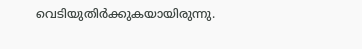വെടിയുതിര്‍ക്കുകയായിരുന്നു.